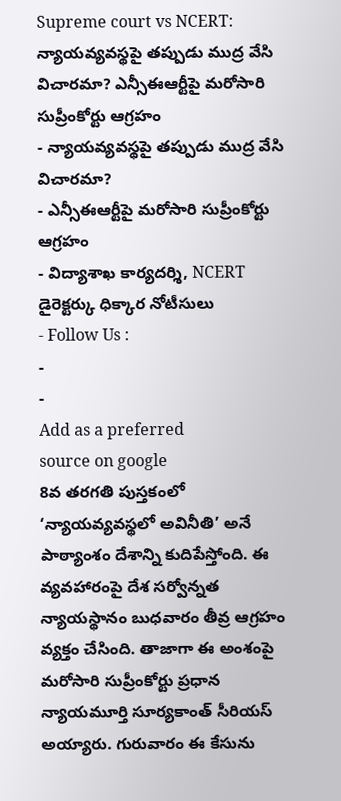Supreme court vs NCERT: న్యాయవ్యవస్థపై తప్పుడు ముద్ర వేసి విచారమా? ఎన్సీఈఆర్టీపై మరోసారి సుప్రీంకోర్టు ఆగ్రహం
- న్యాయవ్యవస్థపై తప్పుడు ముద్ర వేసి విచారమా?
- ఎన్సీఈఆర్టీపై మరోసారి సుప్రీంకోర్టు ఆగ్రహం
- విద్యాశాఖ కార్యదర్శి, NCERT డైరెక్టర్కు ధిక్కార నోటీసులు
- Follow Us :
-
-
Add as a preferred
source on google
8వ తరగతి పుస్తకంలో ‘న్యాయవ్యవస్థలో అవినీతి’ అనే పాఠ్యాంశం దేశాన్ని కుదిపేస్తోంది. ఈ వ్యవహారంపై దేశ సర్వోన్నత న్యాయస్థానం బుధవారం తీవ్ర ఆగ్రహం వ్యక్తం చేసింది. తాజాగా ఈ అంశంపై మరోసారి సుప్రీంకోర్టు ప్రధాన న్యాయమూర్తి సూర్యకాంత్ సీరియస్ అయ్యారు. గురువారం ఈ కేసును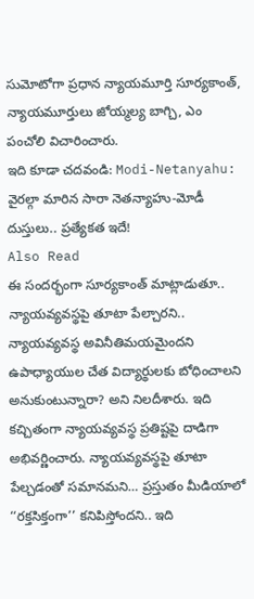సుమోటోగా ప్రధాన న్యాయమూర్తి సూర్యకాంత్, న్యాయమూర్తులు జోయ్మల్య బాగ్చి, ఎం పంచోలి విచారించారు.
ఇది కూడా చదవండి: Modi-Netanyahu: వైరల్గా మారిన సారా నెతన్యాహు-మోడీ దుస్తులు.. ప్రత్యేకత ఇదే!
Also Read
ఈ సందర్భంగా సూర్యకాంత్ మాట్లాడుతూ.. న్యాయవ్యవస్థపై తూటా పేల్చారని.. న్యాయవ్యవస్థ అవినీతిమయమైందని ఉపాధ్యాయుల చేత విద్యార్థులకు బోధించాలని అనుకుంటున్నారా? అని నిలదీశారు. ఇది కచ్చితంగా న్యాయవ్యవస్థ ప్రతిష్టపై దాడిగా అభివర్ణించారు. న్యాయవ్యవస్థపై తూటా పేల్చడంతో సమానమని… ప్రస్తుతం మీడియాలో ‘‘రక్తసిక్తంగా’’ కనిపిస్తోందని.. ఇది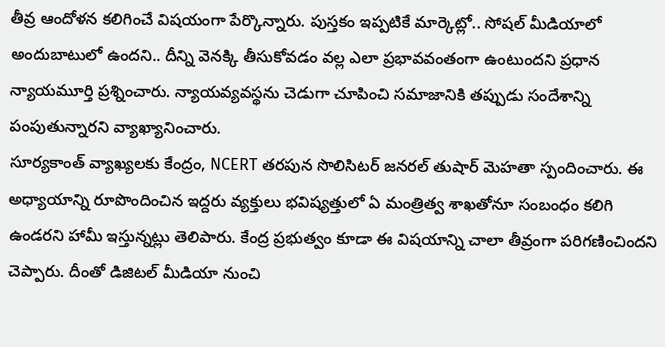తీవ్ర ఆందోళన కలిగించే విషయంగా పేర్కొన్నారు. పుస్తకం ఇప్పటికే మార్కెట్లో.. సోషల్ మీడియాలో అందుబాటులో ఉందని.. దీన్ని వెనక్కి తీసుకోవడం వల్ల ఎలా ప్రభావవంతంగా ఉంటుందని ప్రధాన న్యాయమూర్తి ప్రశ్నించారు. న్యాయవ్యవస్థను చెడుగా చూపించి సమాజానికి తప్పుడు సందేశాన్ని పంపుతున్నారని వ్యాఖ్యానించారు.
సూర్యకాంత్ వ్యాఖ్యలకు కేంద్రం, NCERT తరపున సొలిసిటర్ జనరల్ తుషార్ మెహతా స్పందించారు. ఈ అధ్యాయాన్ని రూపొందించిన ఇద్దరు వ్యక్తులు భవిష్యత్తులో ఏ మంత్రిత్వ శాఖతోనూ సంబంధం కలిగి ఉండరని హామీ ఇస్తున్నట్లు తెలిపారు. కేంద్ర ప్రభుత్వం కూడా ఈ విషయాన్ని చాలా తీవ్రంగా పరిగణించిందని చెప్పారు. దీంతో డిజిటల్ మీడియా నుంచి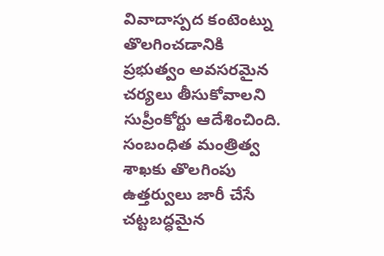వివాదాస్పద కంటెంట్ను తొలగించడానికి ప్రభుత్వం అవసరమైన చర్యలు తీసుకోవాలని సుప్రీంకోర్టు ఆదేశించింది. సంబంధిత మంత్రిత్వ శాఖకు తొలగింపు ఉత్తర్వులు జారీ చేసే చట్టబద్ధమైన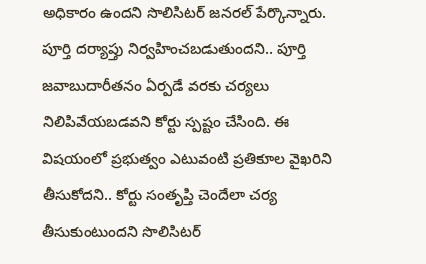అధికారం ఉందని సొలిసిటర్ జనరల్ పేర్కొన్నారు. పూర్తి దర్యాప్తు నిర్వహించబడుతుందని.. పూర్తి జవాబుదారీతనం ఏర్పడే వరకు చర్యలు నిలిపివేయబడవని కోర్టు స్పష్టం చేసింది. ఈ విషయంలో ప్రభుత్వం ఎటువంటి ప్రతికూల వైఖరిని తీసుకోదని.. కోర్టు సంతృప్తి చెందేలా చర్య తీసుకుంటుందని సొలిసిటర్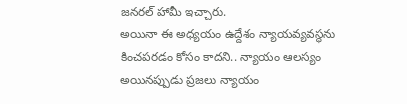జనరల్ హామీ ఇచ్చారు.
అయినా ఈ అధ్యయం ఉద్దేశం న్యాయవ్యవస్థను కించపరడం కోసం కాదని.. న్యాయం ఆలస్యం అయినప్పుడు ప్రజలు న్యాయం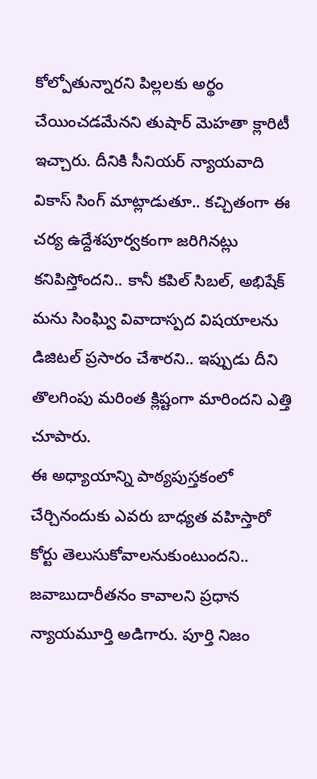కోల్పోతున్నారని పిల్లలకు అర్థం చేయించడమేనని తుషార్ మెహతా క్లారిటీ ఇచ్చారు. దీనికి సీనియర్ న్యాయవాది వికాస్ సింగ్ మాట్లాడుతూ.. కచ్చితంగా ఈ చర్య ఉద్దేశపూర్వకంగా జరిగినట్లు కనిపిస్తోందని.. కానీ కపిల్ సిబల్, అభిషేక్ మను సింఘ్వి వివాదాస్పద విషయాలను డిజిటల్ ప్రసారం చేశారని.. ఇప్పుడు దీని తొలగింపు మరింత క్లిష్టంగా మారిందని ఎత్తి చూపారు.
ఈ అధ్యాయాన్ని పాఠ్యపుస్తకంలో చేర్చినందుకు ఎవరు బాధ్యత వహిస్తారో కోర్టు తెలుసుకోవాలనుకుంటుందని.. జవాబుదారీతనం కావాలని ప్రధాన న్యాయమూర్తి అడిగారు. పూర్తి నిజం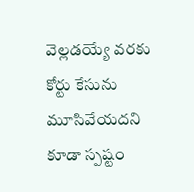వెల్లడయ్యే వరకు కోర్టు కేసును మూసివేయదని కూడా స్పష్టం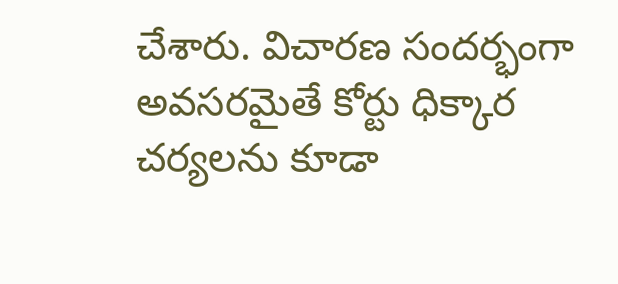చేశారు. విచారణ సందర్భంగా అవసరమైతే కోర్టు ధిక్కార చర్యలను కూడా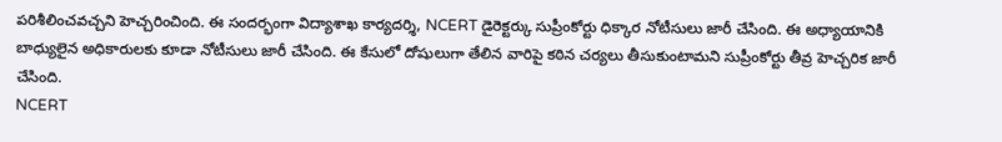పరిశీలించవచ్చని హెచ్చరించింది. ఈ సందర్భంగా విద్యాశాఖ కార్యదర్శి, NCERT డైరెక్టర్కు సుప్రీంకోర్టు ధిక్కార నోటీసులు జారీ చేసింది. ఈ అధ్యాయానికి బాధ్యులైన అధికారులకు కూడా నోటీసులు జారీ చేసింది. ఈ కేసులో దోషులుగా తేలిన వారిపై కఠిన చర్యలు తీసుకుంటామని సుప్రీంకోర్టు తీవ్ర హెచ్చరిక జారీ చేసింది.
NCERT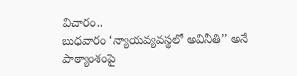విచారం..
బుధవారం ‘న్యాయవ్యవస్థలో అవినీతి’’ అనే పాఠ్యాంశంపై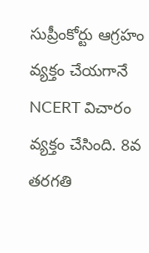సుప్రీంకోర్టు ఆగ్రహం వ్యక్తం చేయగానే NCERT విచారం వ్యక్తం చేసింది. 8వ తరగతి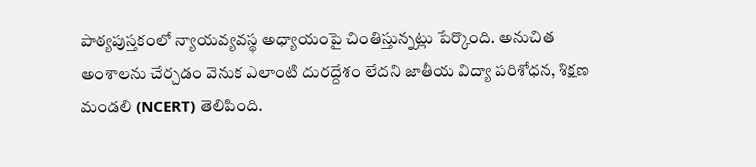పాఠ్యపుస్తకంలో న్యాయవ్యవస్థ అధ్యాయంపై చింతిస్తున్నట్లు పేర్కొంది. అనుచిత అంశాలను చేర్చడం వెనుక ఎలాంటి దురద్దేశం లేదని జాతీయ విద్యా పరిశోధన, శిక్షణ మండలి (NCERT) తెలిపింది.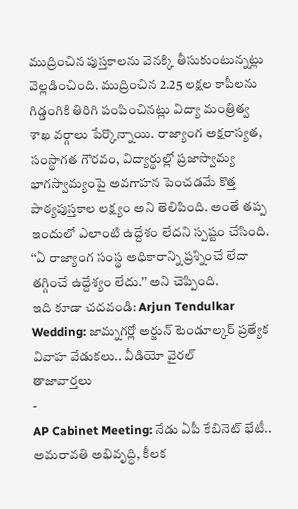ముద్రించిన పుస్తకాలను వెనక్కి తీసుకుంటున్నట్లు వెల్లడించింది. ముద్రించిన 2.25 లక్షల కాపీలను గిడ్డంగికి తిరిగి పంపించినట్లు విద్యా మంత్రిత్వ శాఖ వర్గాలు పేర్కొన్నాయి. రాజ్యాంగ అక్షరాస్యత, సంస్థాగత గౌరవం, విద్యార్థుల్లో ప్రజాస్వామ్య భాగస్వామ్యంపై అవగాహన పెంచడమే కొత్త పాఠ్యపుస్తకాల లక్ష్యం అని తెలిపింది. అంతే తప్ప ఇందులో ఎలాంటి ఉద్దేశం లేదని స్పష్టం చేసింది. ‘‘ఏ రాజ్యాంగ సంస్థ అధికారాన్ని ప్రశ్నించే లేదా తగ్గించే ఉద్దేశ్యం లేదు.’’ అని చెప్పింది.
ఇది కూడా చదవండి: Arjun Tendulkar Wedding: జామ్నగర్లో అర్జున్ టెండూల్కర్ ప్రత్యేక వివాహ వేడుకలు.. వీడియో వైరల్
తాజావార్తలు
-
AP Cabinet Meeting: నేడు ఏపీ కేబినెట్ భేటీ.. అమరావతి అభివృద్ధి, కీలక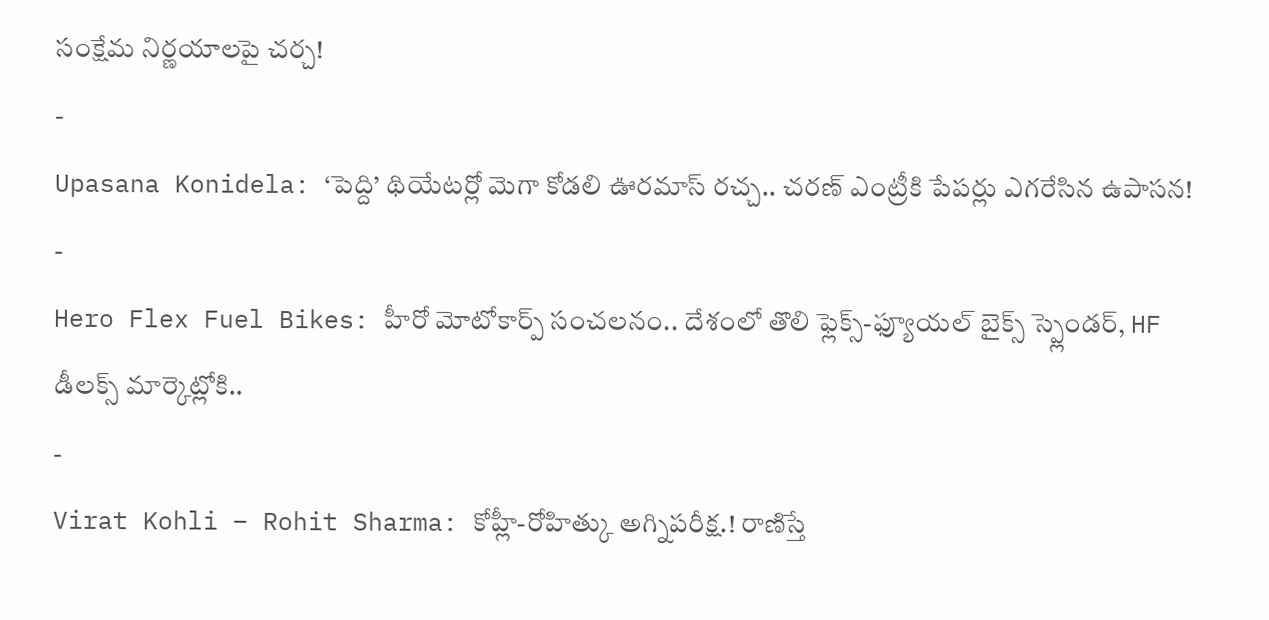సంక్షేమ నిర్ణయాలపై చర్చ!
-
Upasana Konidela: ‘పెద్ది’ థియేటర్లో మెగా కోడలి ఊరమాస్ రచ్చ.. చరణ్ ఎంట్రీకి పేపర్లు ఎగరేసిన ఉపాసన!
-
Hero Flex Fuel Bikes: హీరో మోటోకార్ప్ సంచలనం.. దేశంలో తొలి ఫ్లెక్స్-ఫ్యూయల్ బైక్స్ స్ప్లెండర్, HF డీలక్స్ మార్కెట్లోకి..
-
Virat Kohli – Rohit Sharma: కోహ్లీ-రోహిత్కు అగ్నిపరీక్ష.! రాణిస్తే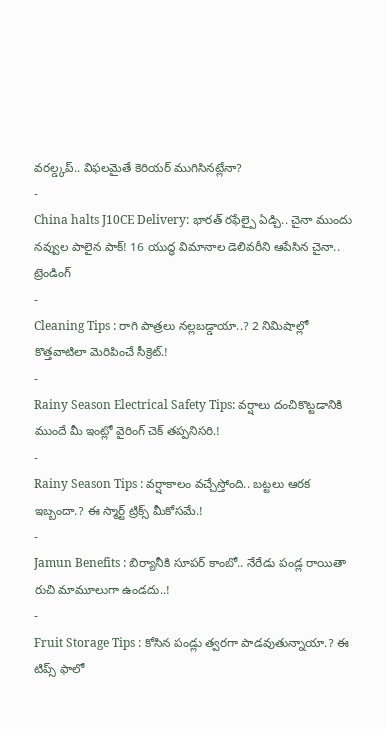వరల్డ్కప్.. విఫలమైతే కెరియర్ ముగిసినట్లేనా?
-
China halts J10CE Delivery: భారత్ రఫేల్పై ఏడ్చి.. చైనా ముందు నవ్వుల పాలైన పాక్! 16 యుద్ధ విమానాల డెలివరీని ఆపేసిన చైనా..
ట్రెండింగ్
-
Cleaning Tips : రాగి పాత్రలు నల్లబడ్డాయా..? 2 నిమిషాల్లో కొత్తవాటిలా మెరిపించే సీక్రెట్.!
-
Rainy Season Electrical Safety Tips: వర్షాలు దంచికొట్టడానికి ముందే మీ ఇంట్లో వైరింగ్ చెక్ తప్పనిసరి.!
-
Rainy Season Tips : వర్షాకాలం వచ్చేస్తోంది.. బట్టలు ఆరక ఇబ్బందా.? ఈ స్మార్ట్ ట్రిక్స్ మీకోసమే.!
-
Jamun Benefits : బిర్యానీకి సూపర్ కాంబో.. నేరేడు పండ్ల రాయితా రుచి మామూలుగా ఉండదు..!
-
Fruit Storage Tips : కోసిన పండ్లు త్వరగా పాడవుతున్నాయా.? ఈ టిప్స్ ఫాలో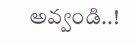అవ్వండి..!